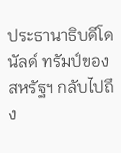ประธานาธิบดีโดนัลด์ ทรัมป์ของสหรัฐฯ กลับไปถึง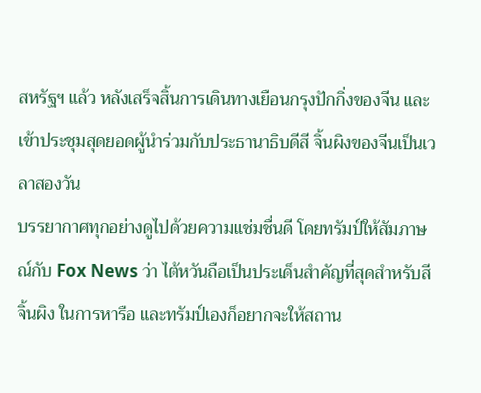สหรัฐฯ แล้ว หลังเสร็จสิ้นการเดินทางเยือนกรุงปักกิ่งของจีน และเข้าประชุมสุดยอดผู้นำร่วมกับประธานาธิบดีสี จิ้นผิงของจีนเป็นเวลาสองวัน
บรรยากาศทุกอย่างดูไปด้วยความแช่มชื่นดี โดยทรัมป์ให้สัมภาษณ์กับ Fox News ว่า ไต้หวันถือเป็นประเด็นสำคัญที่สุดสำหรับสี จิ้นผิง ในการหารือ และทรัมป์เองก็อยากจะให้สถาน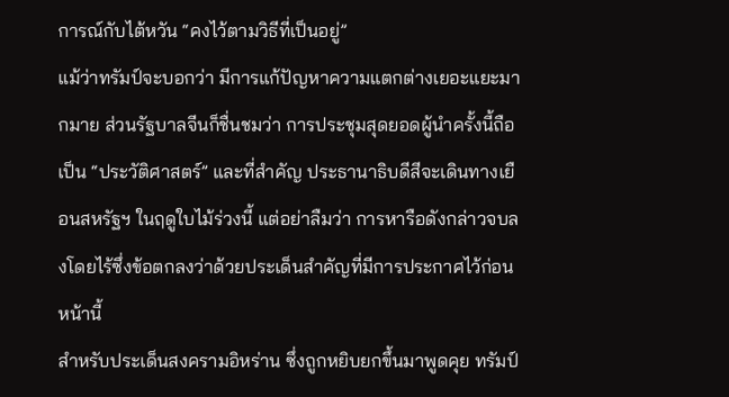การณ์กับไต้หวัน “คงไว้ตามวิธีที่เป็นอยู่”
แม้ว่าทรัมป์จะบอกว่า มีการแก้ปัญหาความแตกต่างเยอะแยะมากมาย ส่วนรัฐบาลจีนก็ชื่นชมว่า การประชุมสุดยอดผู้นำครั้งนี้ถือเป็น “ประวัติศาสตร์” และที่สำคัญ ประธานาธิบดีสีจะเดินทางเยือนสหรัฐฯ ในฤดูใบไม้ร่วงนี้ แต่อย่าลืมว่า การหารือดังกล่าวจบลงโดยไร้ซึ่งข้อตกลงว่าด้วยประเด็นสำคัญที่มีการประกาศไว้ก่อนหน้านี้
สำหรับประเด็นสงครามอิหร่าน ซึ่งถูกหยิบยกขึ้นมาพูดคุย ทรัมป์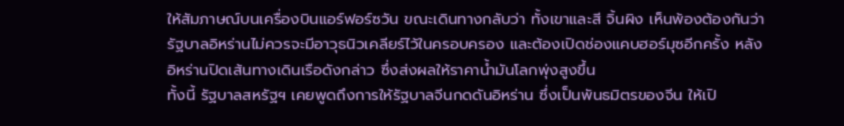ให้สัมภาษณ์บนเครื่องบินแอร์ฟอร์ซวัน ขณะเดินทางกลับว่า ทั้งเขาและสี จิ้นผิง เห็นพ้องต้องกันว่า รัฐบาลอิหร่านไม่ควรจะมีอาวุธนิวเคลียร์ไว้ในครอบครอง และต้องเปิดช่องแคบฮอร์มุซอีกครั้ง หลังอิหร่านปิดเส้นทางเดินเรือดังกล่าว ซึ่งส่งผลให้ราคาน้ำมันโลกพุ่งสูงขึ้น
ทั้งนี้ รัฐบาลสหรัฐฯ เคยพูดถึงการให้รัฐบาลจีนกดดันอิหร่าน ซึ่งเป็นพันธมิตรของจีน ให้เปิ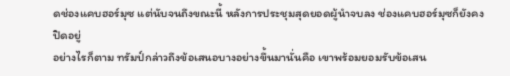ดช่องแคบฮอร์มุซ แต่นับจนถึงขณะนี้ หลังการประชุมสุดยอดผู้นำจบลง ช่องแคบฮอร์มุซก็ยังคงปิดอยู่
อย่างไรก็ตาม ทรัมป์กล่าวถึงข้อเสนอบางอย่างขึ้นมานั่นคือ เขาพร้อมยอมรับข้อเสน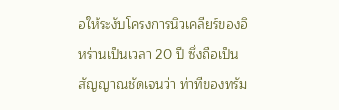อให้ระงับโครงการนิวเคลียร์ของอิหร่านเป็นเวลา 20 ปี ซึ่งถือเป็นสัญญาณชัดเจนว่า ท่าทีของทรัม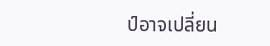ป์อาจเปลี่ยน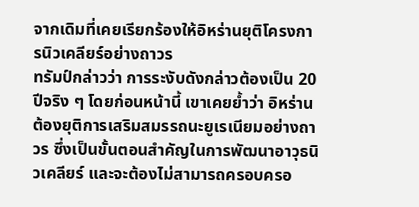จากเดิมที่เคยเรียกร้องให้อิหร่านยุติโครงการนิวเคลียร์อย่างถาวร
ทรัมป์กล่าวว่า การระงับดังกล่าวต้องเป็น 20 ปีจริง ๆ โดยก่อนหน้านี้ เขาเคยย้ำว่า อิหร่านต้องยุติการเสริมสมรรถนะยูเรเนียมอย่างถาวร ซึ่งเป็นขั้นตอนสำคัญในการพัฒนาอาวุธนิวเคลียร์ และจะต้องไม่สามารถครอบครอ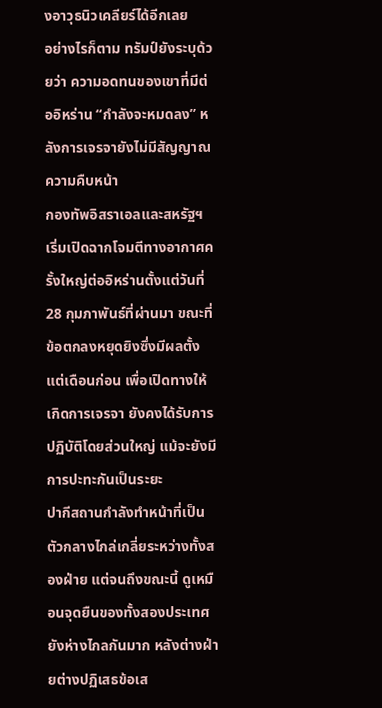งอาวุธนิวเคลียร์ได้อีกเลย
อย่างไรก็ตาม ทรัมป์ยังระบุด้วยว่า ความอดทนของเขาที่มีต่ออิหร่าน “กำลังจะหมดลง” หลังการเจรจายังไม่มีสัญญาณความคืบหน้า
กองทัพอิสราเอลและสหรัฐฯ เริ่มเปิดฉากโจมตีทางอากาศครั้งใหญ่ต่ออิหร่านตั้งแต่วันที่ 28 กุมภาพันธ์ที่ผ่านมา ขณะที่ข้อตกลงหยุดยิงซึ่งมีผลตั้งแต่เดือนก่อน เพื่อเปิดทางให้เกิดการเจรจา ยังคงได้รับการปฏิบัติโดยส่วนใหญ่ แม้จะยังมีการปะทะกันเป็นระยะ
ปากีสถานกำลังทำหน้าที่เป็นตัวกลางไกล่เกลี่ยระหว่างทั้งสองฝ่าย แต่จนถึงขณะนี้ ดูเหมือนจุดยืนของทั้งสองประเทศยังห่างไกลกันมาก หลังต่างฝ่ายต่างปฏิเสธข้อเส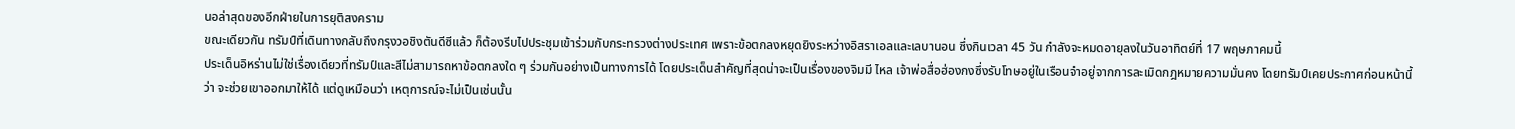นอล่าสุดของอีกฝ่ายในการยุติสงคราม
ขณะเดียวกัน ทรัมป์ที่เดินทางกลับถึงกรุงวอชิงตันดีซีแล้ว ก็ต้องรีบไปประชุมเข้าร่วมกับกระทรวงต่างประเทศ เพราะข้อตกลงหยุดยิงระหว่างอิสราเอลและเลบานอน ซึ่งกินเวลา 45 วัน กำลังจะหมดอายุลงในวันอาทิตย์ที่ 17 พฤษภาคมนี้
ประเด็นอิหร่านไม่ใช่เรื่องเดียวที่ทรัมป์และสีไม่สามารถหาข้อตกลงใด ๆ ร่วมกันอย่างเป็นทางการได้ โดยประเด็นสำคัญที่สุดน่าจะเป็นเรื่องของจิมมี ไหล เจ้าพ่อสื่อฮ่องกงซึ่งรับโทษอยู่ในเรือนจำอยู่จากการละเมิดกฎหมายความมั่นคง โดยทรัมป์เคยประกาศก่อนหน้านี้ว่า จะช่วยเขาออกมาให้ได้ แต่ดูเหมือนว่า เหตุการณ์จะไม่เป็นเช่นนั้น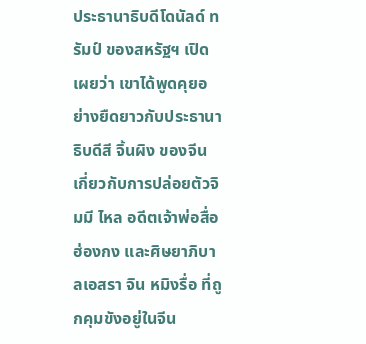ประธานาธิบดีโดนัลด์ ทรัมป์ ของสหรัฐฯ เปิดเผยว่า เขาได้พูดคุยอย่างยืดยาวกับประธานาธิบดีสี จิ้นผิง ของจีน เกี่ยวกับการปล่อยตัวจิมมี ไหล อดีตเจ้าพ่อสื่อฮ่องกง และศิษยาภิบาลเอสรา จิน หมิงรื่อ ที่ถูกคุมขังอยู่ในจีน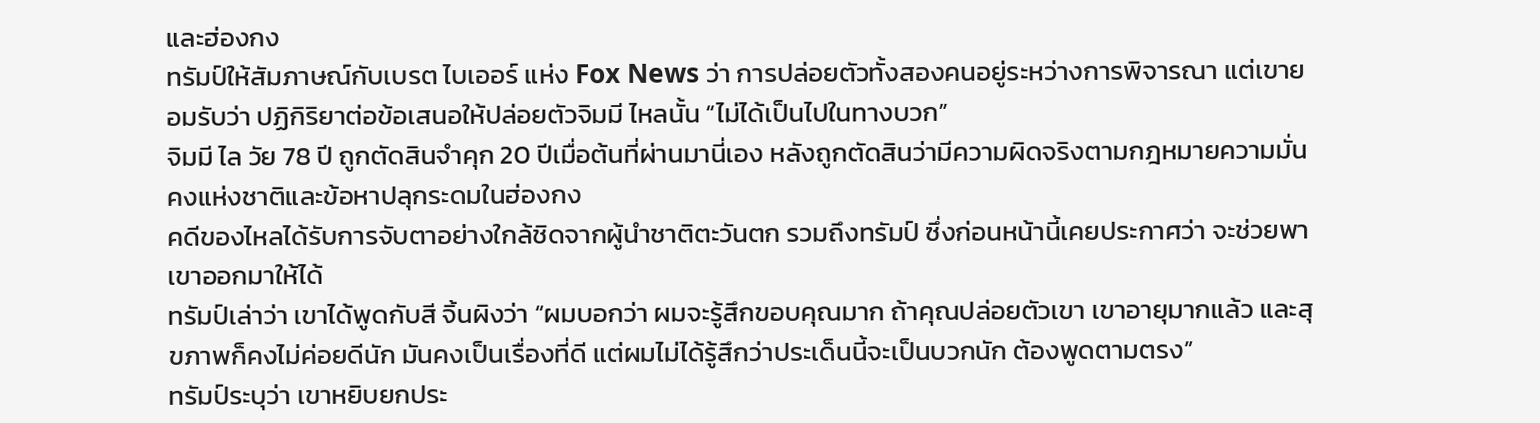และฮ่องกง
ทรัมป์ให้สัมภาษณ์กับเบรต ไบเออร์ แห่ง Fox News ว่า การปล่อยตัวทั้งสองคนอยู่ระหว่างการพิจารณา แต่เขายอมรับว่า ปฏิกิริยาต่อข้อเสนอให้ปล่อยตัวจิมมี ไหลนั้น “ไม่ได้เป็นไปในทางบวก”
จิมมี ไล วัย 78 ปี ถูกตัดสินจำคุก 20 ปีเมื่อต้นที่ผ่านมานี่เอง หลังถูกตัดสินว่ามีความผิดจริงตามกฎหมายความมั่นคงแห่งชาติและข้อหาปลุกระดมในฮ่องกง
คดีของไหลได้รับการจับตาอย่างใกล้ชิดจากผู้นำชาติตะวันตก รวมถึงทรัมป์ ซึ่งก่อนหน้านี้เคยประกาศว่า จะช่วยพาเขาออกมาให้ได้
ทรัมป์เล่าว่า เขาได้พูดกับสี จิ้นผิงว่า “ผมบอกว่า ผมจะรู้สึกขอบคุณมาก ถ้าคุณปล่อยตัวเขา เขาอายุมากแล้ว และสุขภาพก็คงไม่ค่อยดีนัก มันคงเป็นเรื่องที่ดี แต่ผมไม่ได้รู้สึกว่าประเด็นนี้จะเป็นบวกนัก ต้องพูดตามตรง”
ทรัมป์ระบุว่า เขาหยิบยกประ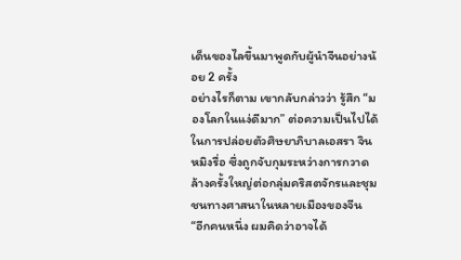เด็นของไลขึ้นมาพูดกับผู้นำจีนอย่างน้อย 2 ครั้ง
อย่างไรก็ตาม เขากลับกล่าวว่า รู้สึก “มองโลกในแง่ดีมาก” ต่อความเป็นไปได้ในการปล่อยตัวศิษยาภิบาลเอสรา จิน หมิงรื่อ ซึ่งถูกจับกุมระหว่างการกวาดล้างครั้งใหญ่ต่อกลุ่มคริสตจักรและชุมชนทางศาสนาในหลายเมืองของจีน
“อีกคนหนึ่ง ผมคิดว่าอาจได้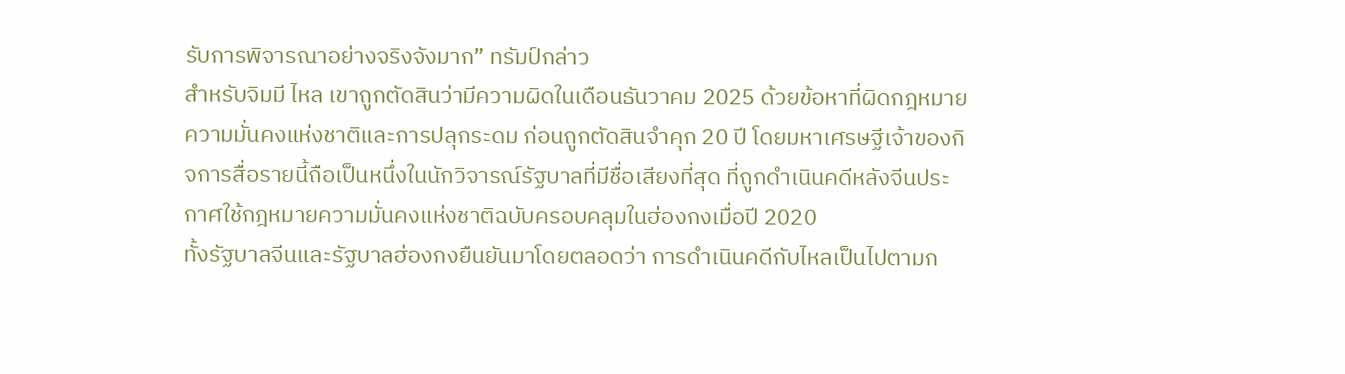รับการพิจารณาอย่างจริงจังมาก” ทรัมป์กล่าว
สำหรับจิมมี ไหล เขาถูกตัดสินว่ามีความผิดในเดือนธันวาคม 2025 ด้วยข้อหาที่ผิดกฎหมายความมั่นคงแห่งชาติและการปลุกระดม ก่อนถูกตัดสินจำคุก 20 ปี โดยมหาเศรษฐีเจ้าของกิจการสื่อรายนี้ถือเป็นหนึ่งในนักวิจารณ์รัฐบาลที่มีชื่อเสียงที่สุด ที่ถูกดำเนินคดีหลังจีนประกาศใช้กฎหมายความมั่นคงแห่งชาติฉบับครอบคลุมในฮ่องกงเมื่อปี 2020
ทั้งรัฐบาลจีนและรัฐบาลฮ่องกงยืนยันมาโดยตลอดว่า การดำเนินคดีกับไหลเป็นไปตามก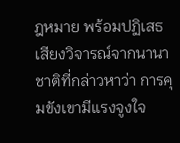ฎหมาย พร้อมปฏิเสธเสียงวิจารณ์จากนานาชาติที่กล่าวหาว่า การคุมขังเขามีแรงจูงใจ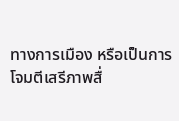ทางการเมือง หรือเป็นการโจมตีเสรีภาพสื่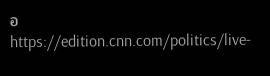อ
https://edition.cnn.com/politics/live-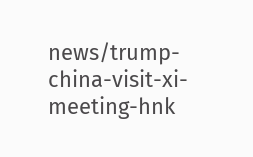news/trump-china-visit-xi-meeting-hnk